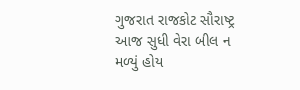ગુજરાત રાજકોટ સૌરાષ્ટ્ર આજ સુધી વેરા બીલ ન મળ્યું હોય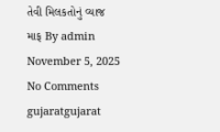તેવી મિલકતોનું વ્યાજ માફ By admin November 5, 2025 No Comments gujaratgujarat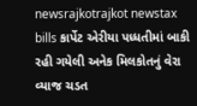newsrajkotrajkot newstax bills કાર્પેટ એરીયા પધ્ધતીમાં બાકી રહી ગયેલી અનેક મિલકોતનું વેરા વ્યાજ ચડત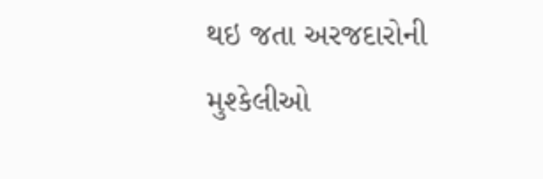થઇ જતા અરજદારોની મુશ્કેલીઓ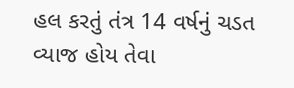હલ કરતું તંત્ર 14 વર્ષનું ચડત વ્યાજ હોય તેવા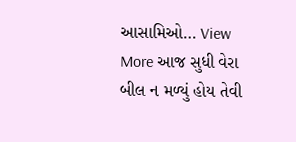આસામિઓ… View More આજ સુધી વેરા બીલ ન મળ્યું હોય તેવી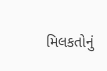મિલકતોનું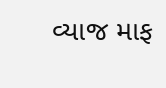વ્યાજ માફ